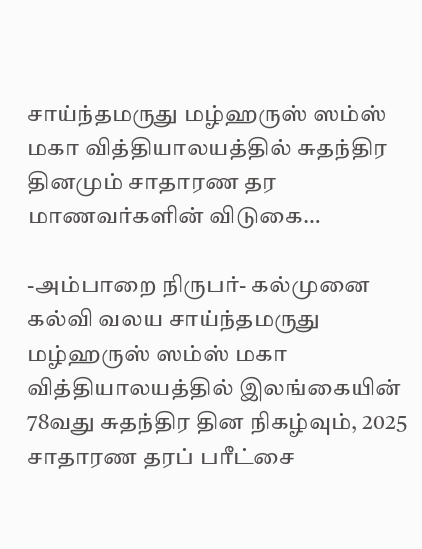சாய்ந்தமருது மழ்ஹருஸ் ஸம்ஸ் மகா வித்தியாலயத்தில் சுதந்திர தினமும் சாதாரண தர மாணவர்களின் விடுகை…

-அம்பாறை நிருபர்- கல்முனை கல்வி வலய சாய்ந்தமருது மழ்ஹருஸ் ஸம்ஸ் மகா வித்தியாலயத்தில் இலங்கையின் 78வது சுதந்திர தின நிகழ்வும், 2025 சாதாரண தரப் பரீட்சை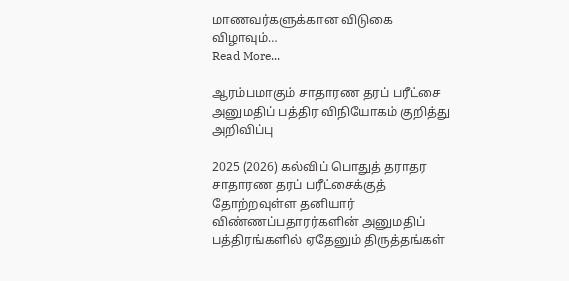மாணவர்களுக்கான விடுகை விழாவும்…
Read More...

ஆரம்பமாகும் சாதாரண தரப் பரீட்சை அனுமதிப் பத்திர விநியோகம் குறித்து அறிவிப்பு

2025 (2026) கல்விப் பொதுத் தராதர சாதாரண தரப் பரீட்சைக்குத் தோற்றவுள்ள தனியார் விண்ணப்பதாரர்களின் அனுமதிப் பத்திரங்களில் ஏதேனும் திருத்தங்கள்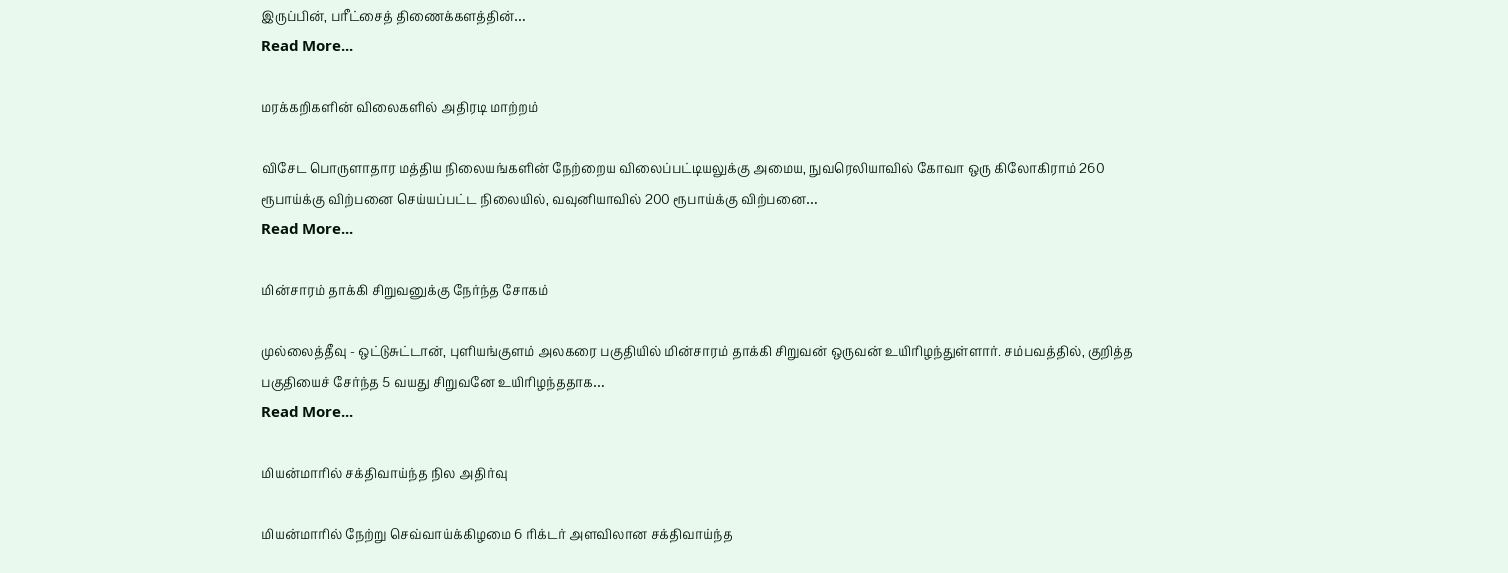இருப்பின், பரீட்சைத் திணைக்களத்தின்…
Read More...

மரக்கறிகளின் விலைகளில் அதிரடி மாற்றம்

விசேட பொருளாதார மத்திய நிலையங்களின் நேற்றைய விலைப்பட்டியலுக்கு அமைய, நுவரெலியாவில் கோவா ஒரு கிலோகிராம் 260 ரூபாய்க்கு விற்பனை செய்யப்பட்ட நிலையில், வவுனியாவில் 200 ரூபாய்க்கு விற்பனை…
Read More...

மின்சாரம் தாக்கி சிறுவனுக்கு நேர்ந்த சோகம்

முல்லைத்தீவு - ஒட்டுசுட்டான், புளியங்குளம் அலகரை பகுதியில் மின்சாரம் தாக்கி சிறுவன் ஒருவன் உயிரிழந்துள்ளார். சம்பவத்தில், குறித்த பகுதியைச் சேர்ந்த 5 வயது சிறுவனே உயிரிழந்ததாக…
Read More...

மியன்மாரில் சக்திவாய்ந்த நில அதிர்வு

மியன்மாரில் நேற்று செவ்வாய்க்கிழமை 6 ரிக்டர் அளவிலான சக்திவாய்ந்த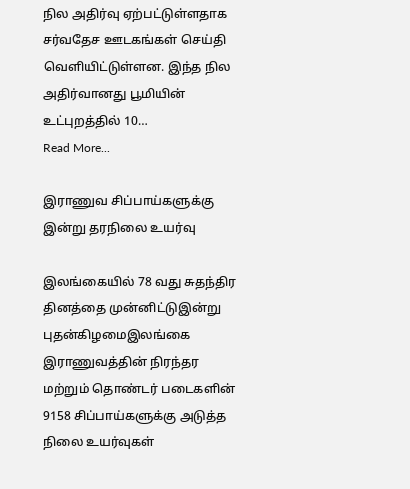நில அதிர்வு ஏற்பட்டுள்ளதாக சர்வதேச ஊடகங்கள் செய்தி வெளியிட்டுள்ளன. இந்த நில அதிர்வானது பூமியின் உட்புறத்தில் 10…
Read More...

இராணுவ சிப்பாய்களுக்கு இன்று தரநிலை உயர்வு

இலங்கையில் 78 வது சுதந்திர தினத்தை முன்னிட்டுஇன்று புதன்கிழமைஇலங்கை இராணுவத்தின் நிரந்தர மற்றும் தொண்டர் படைகளின் 9158 சிப்பாய்களுக்கு அடுத்த நிலை உயர்வுகள்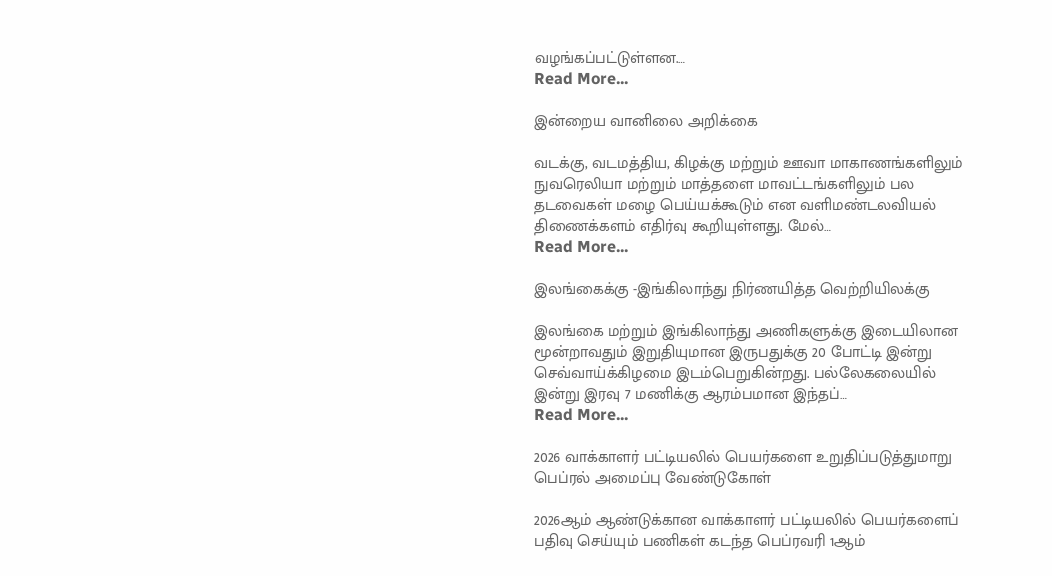வழங்கப்பட்டுள்ளன.…
Read More...

இன்றைய வானிலை அறிக்கை

வடக்கு, வடமத்திய, கிழக்கு மற்றும் ஊவா மாகாணங்களிலும் நுவரெலியா மற்றும் மாத்தளை மாவட்டங்களிலும் பல தடவைகள் மழை பெய்யக்கூடும் என வளிமண்டலவியல் திணைக்களம் எதிர்வு கூறியுள்ளது. மேல்…
Read More...

இலங்கைக்கு -இங்கிலாந்து நிர்ணயித்த வெற்றியிலக்கு

இலங்கை மற்றும் இங்கிலாந்து அணிகளுக்கு இடையிலான மூன்றாவதும் இறுதியுமான இருபதுக்கு 20 போட்டி இன்று செவ்வாய்க்கிழமை இடம்பெறுகின்றது. பல்லேகலையில் இன்று இரவு 7 மணிக்கு ஆரம்பமான இந்தப்…
Read More...

2026 வாக்காளர் பட்டியலில் பெயர்களை உறுதிப்படுத்துமாறு பெப்ரல் அமைப்பு வேண்டுகோள்

2026ஆம் ஆண்டுக்கான வாக்காளர் பட்டியலில் பெயர்களைப் பதிவு செய்யும் பணிகள் கடந்த பெப்ரவரி 1ஆம்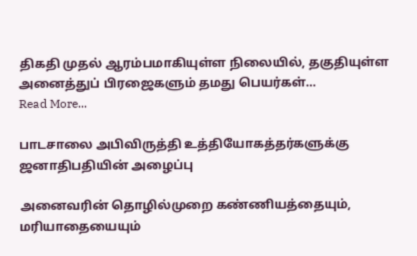திகதி முதல் ஆரம்பமாகியுள்ள நிலையில், தகுதியுள்ள அனைத்துப் பிரஜைகளும் தமது பெயர்கள்…
Read More...

பாடசாலை அபிவிருத்தி உத்தியோகத்தர்களுக்கு ஜனாதிபதியின் அழைப்பு

அனைவரின் தொழில்முறை கண்ணியத்தையும், மரியாதையையும்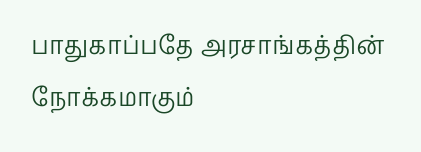பாதுகாப்பதே அரசாங்கத்தின் நோக்கமாகும்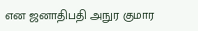என ஜனாதிபதி அநுர குமார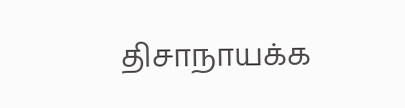திசாநாயக்க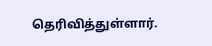தெரிவித்துள்ளார்.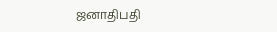ஜனாதிபதி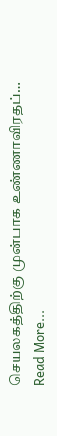செயலகத்திற்கு முன்பாக உண்ணாவிரதப்…
Read More...